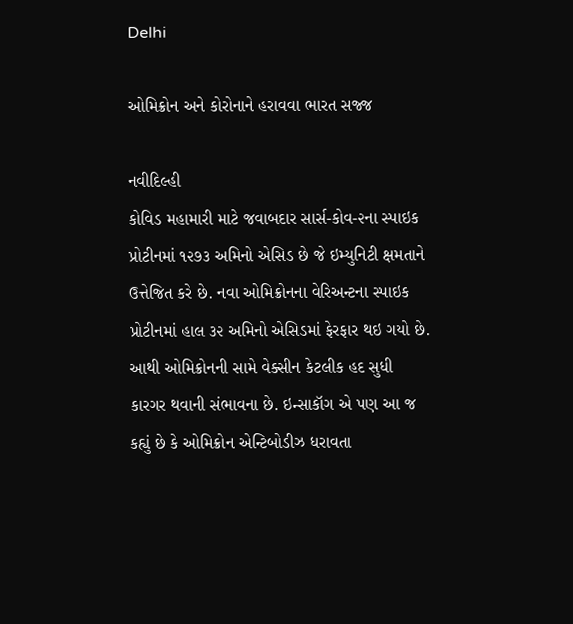Delhi

ઓમિક્રોન અને કોરોનાને હરાવવા ભારત સજ્જ

નવીદિલ્હી
કોવિડ મહામારી માટે જવાબદાર સાર્સ-કોવ-૨ના સ્પાઇક પ્રોટીનમાં ૧૨૭૩ અમિનો એસિડ છે જે ઇમ્યુનિટી ક્ષમતાને ઉત્તેજિત કરે છે. નવા ઓમિક્રોનના વેરિઅન્ટના સ્પાઇક પ્રોટીનમાં હાલ ૩૨ અમિનો એસિડમાં ફેરફાર થઇ ગયો છે. આથી ઓમિક્રોનની સામે વેક્સીન કેટલીક હદ સુધી કારગર થવાની સંભાવના છે. ઇન્સાકૉગ એ પણ આ જ કહ્યું છે કે ઓમિક્રોન એન્ટિબોડીઝ ધરાવતા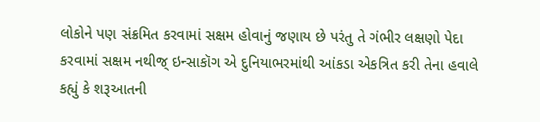લોકોને પણ સંક્રમિત કરવામાં સક્ષમ હોવાનું જણાય છે પરંતુ તે ગંભીર લક્ષણો પેદા કરવામાં સક્ષમ નથીજ્‌ ઇન્સાકૉગ એ દુનિયાભરમાંથી આંકડા એકત્રિત કરી તેના હવાલે કહ્યું કે શરૂઆતની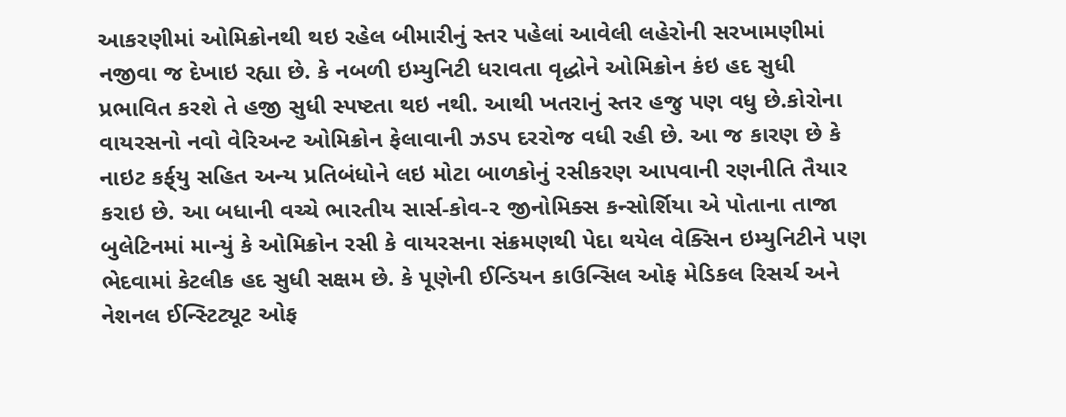આકરણીમાં ઓમિક્રોનથી થઇ રહેલ બીમારીનું સ્તર પહેલાં આવેલી લહેરોની સરખામણીમાં નજીવા જ દેખાઇ રહ્યા છે. કે નબળી ઇમ્યુનિટી ધરાવતા વૃદ્ધોને ઓમિક્રોન કંઇ હદ સુધી પ્રભાવિત કરશે તે હજી સુધી સ્પષ્ટતા થઇ નથી. આથી ખતરાનું સ્તર હજુ પણ વધુ છે.કોરોના વાયરસનો નવો વેરિઅન્ટ ઓમિક્રોન ફેલાવાની ઝડપ દરરોજ વધી રહી છે. આ જ કારણ છે કે નાઇટ કર્ફ્‌યુ સહિત અન્ય પ્રતિબંધોને લઇ મોટા બાળકોનું રસીકરણ આપવાની રણનીતિ તૈયાર કરાઇ છે. આ બધાની વચ્ચે ભારતીય સાર્સ-કોવ-૨ જીનોમિક્સ કન્સોર્શિયા એ પોતાના તાજા બુલેટિનમાં માન્યું કે ઓમિક્રોન રસી કે વાયરસના સંક્રમણથી પેદા થયેલ વેક્સિન ઇમ્યુનિટીને પણ ભેદવામાં કેટલીક હદ સુધી સક્ષમ છે. કે પૂણેની ઈન્ડિયન કાઉન્સિલ ઓફ મેડિકલ રિસર્ચ અને નેશનલ ઈન્સ્ટિટ્યૂટ ઓફ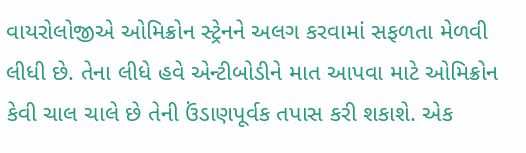વાયરોલોજીએ ઓમિક્રોન સ્ટ્રેનને અલગ કરવામાં સફળતા મેળવી લીધી છે. તેના લીધે હવે એન્ટીબોડીને માત આપવા માટે ઓમિક્રોન કેવી ચાલ ચાલે છે તેની ઉંડાણપૂર્વક તપાસ કરી શકાશે. એક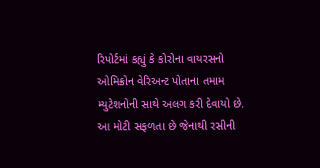રિપોર્ટમાં કહ્યું કે કોરોના વાયરસનો ઓમિક્રોન વેરિઅન્ટ પોતાના તમામ મ્યુટેશનોની સાથે અલગ કરી દેવાયો છે. આ મોટી સફળતા છે જેનાથી રસીની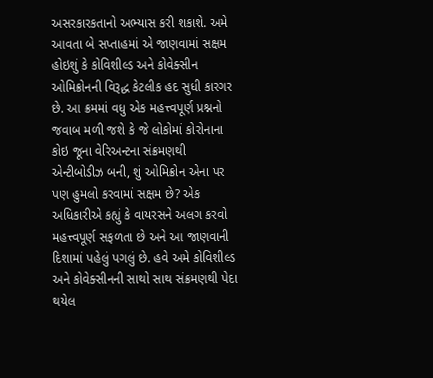અસરકારકતાનો અભ્યાસ કરી શકાશે. અમે આવતા બે સપ્તાહમાં એ જાણવામાં સક્ષમ હોઇશું કે કોવિશીલ્ડ અને કોવેક્સીન ઓમિક્રોનની વિરૂદ્ધ કેટલીક હદ સુધી કારગર છે. આ ક્રમમાં વધુ એક મહત્ત્વપૂર્ણ પ્રશ્નનો જવાબ મળી જશે કે જે લોકોમાં કોરોનાના કોઇ જૂના વેરિઅન્ટના સંક્રમણથી એન્ટીબોડીઝ બની, શું ઓમિક્રોન એના પર પણ હુમલો કરવામાં સક્ષમ છે? એક અધિકારીએ કહ્યું કે વાયરસને અલગ કરવો મહત્ત્વપૂર્ણ સફળતા છે અને આ જાણવાની દિશામાં પહેલું પગલું છે. હવે અમે કોવિશીલ્ડ અને કોવેક્સીનની સાથો સાથ સંક્રમણથી પેદા થયેલ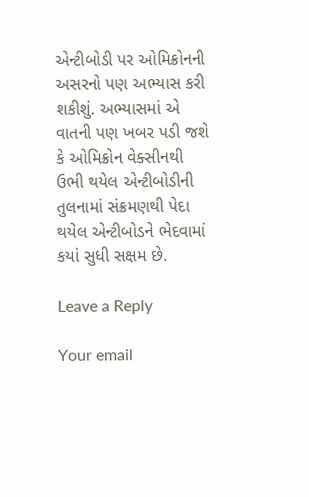એન્ટીબોડી પર ઓમિક્રોનની અસરનો પણ અભ્યાસ કરી શકીશું. અભ્યાસમાં એ વાતની પણ ખબર પડી જશે કે ઓમિક્રોન વેક્સીનથી ઉભી થયેલ એન્ટીબોડીની તુલનામાં સંક્રમણથી પેદા થયેલ એન્ટીબોડને ભેદવામાં કયાં સુધી સક્ષમ છે.

Leave a Reply

Your email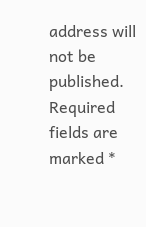address will not be published. Required fields are marked *